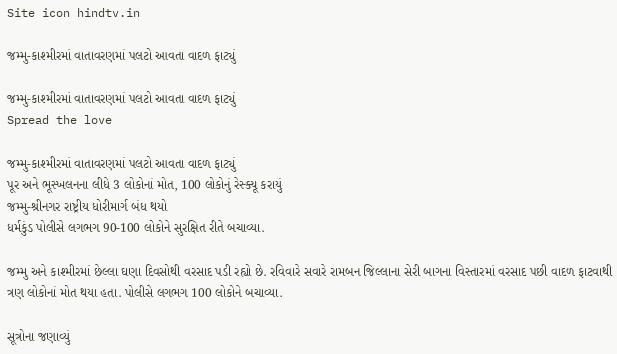Site icon hindtv.in

જમ્મુ-કાશ્મીરમાં વાતાવરણમાં પલટો આવતા વાદળ ફાટ્યું

જમ્મુ-કાશ્મીરમાં વાતાવરણમાં પલટો આવતા વાદળ ફાટ્યું
Spread the love

જમ્મુ-કાશ્મીરમાં વાતાવરણમાં પલટો આવતા વાદળ ફાટ્યું
પૂર અને ભૂસ્ખલનના લીધે 3 લોકોનાં મોત, 100 લોકોનું રેસ્ક્યૂ કરાયું
જમ્મુ-શ્રીનગર રાષ્ટ્રીય ધોરીમાર્ગ બંધ થયો
ધર્મકુંડ પોલીસે લગભગ 90-100 લોકોને સુરક્ષિત રીતે બચાવ્યા.

જમ્મુ અને કાશ્મીરમાં છેલ્લા ઘણા દિવસોથી વરસાદ પડી રહ્યો છે. રવિવારે સવારે રામબન જિલ્લાના સેરી બાગના વિસ્તારમાં વરસાદ પછી વાદળ ફાટવાથી ત્રણ લોકોનાં મોત થયા હતા. પોલીસે લગભગ 100 લોકોને બચાવ્યા.

સૂત્રોના જણાવ્યું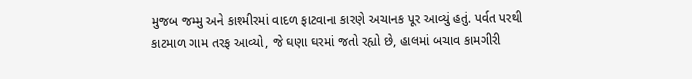મુજબ જમ્મુ અને કાશ્મીરમાં વાદળ ફાટવાના કારણે અચાનક પૂર આવ્યું હતું. પર્વત પરથી કાટમાળ ગામ તરફ આવ્યો, જે ઘણા ઘરમાં જતો રહ્યો છે, હાલમાં બચાવ કામગીરી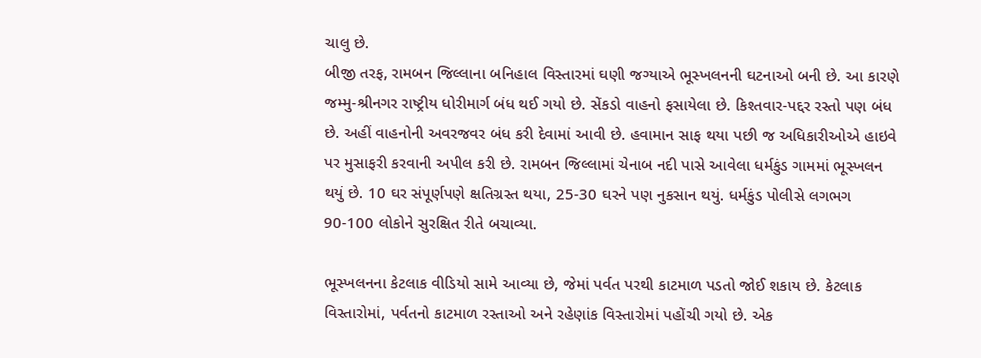ચાલુ છે.
બીજી તરફ, રામબન જિલ્લાના બનિહાલ વિસ્તારમાં ઘણી જગ્યાએ ભૂસ્ખલનની ઘટનાઓ બની છે. આ કારણે જમ્મુ-શ્રીનગર રાષ્ટ્રીય ધોરીમાર્ગ બંધ થઈ ગયો છે. સેંકડો વાહનો ફસાયેલા છે. કિશ્તવાર-પદ્દર રસ્તો પણ બંધ છે. અહીં વાહનોની અવરજવર બંધ કરી દેવામાં આવી છે. હવામાન સાફ થયા પછી જ અધિકારીઓએ હાઇવે પર મુસાફરી કરવાની અપીલ કરી છે. રામબન જિલ્લામાં ચેનાબ નદી પાસે આવેલા ધર્મકુંડ ગામમાં ભૂસ્ખલન થયું છે. 10 ઘર સંપૂર્ણપણે ક્ષતિગ્રસ્ત થયા, 25-30 ઘરને પણ નુકસાન થયું. ધર્મકુંડ પોલીસે લગભગ 90-100 લોકોને સુરક્ષિત રીતે બચાવ્યા.

ભૂસ્ખલનના કેટલાક વીડિયો સામે આવ્યા છે, જેમાં પર્વત પરથી કાટમાળ પડતો જોઈ શકાય છે. કેટલાક વિસ્તારોમાં, પર્વતનો કાટમાળ રસ્તાઓ અને રહેણાંક વિસ્તારોમાં પહોંચી ગયો છે. એક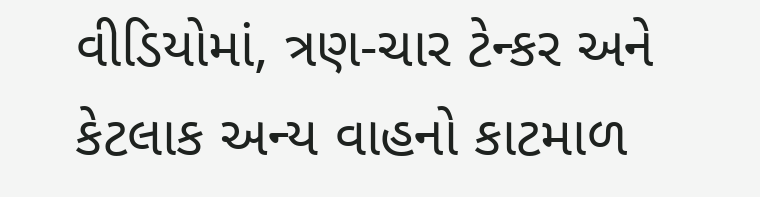વીડિયોમાં, ત્રણ-ચાર ટેન્કર અને કેટલાક અન્ય વાહનો કાટમાળ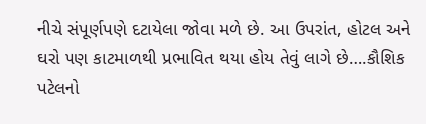નીચે સંપૂર્ણપણે દટાયેલા જોવા મળે છે. આ ઉપરાંત, હોટલ અને ઘરો પણ કાટમાળથી પ્રભાવિત થયા હોય તેવું લાગે છે….કૌશિક પટેલનો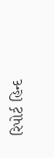રિપોર્ટ હિન્દ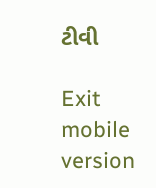ટીવી

Exit mobile version